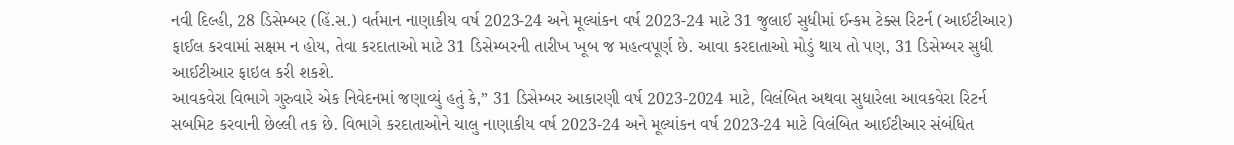નવી દિલ્હી, 28 ડિસેમ્બર (હિં.સ.) વર્તમાન નાણાકીય વર્ષ 2023-24 અને મૂલ્યાંકન વર્ષ 2023-24 માટે 31 જુલાઈ સુધીમાં ઈન્કમ ટેક્સ રિટર્ન (આઈટીઆર) ફાઈલ કરવામાં સક્ષમ ન હોય, તેવા કરદાતાઓ માટે 31 ડિસેમ્બરની તારીખ ખૂબ જ મહત્વપૂર્ણ છે. આવા કરદાતાઓ મોડું થાય તો પણ, 31 ડિસેમ્બર સુધી આઈટીઆર ફાઇલ કરી શકશે.
આવકવેરા વિભાગે ગુરુવારે એક નિવેદનમાં જણાવ્યું હતું કે,” 31 ડિસેમ્બર આકારણી વર્ષ 2023-2024 માટે, વિલંબિત અથવા સુધારેલા આવકવેરા રિટર્ન સબમિટ કરવાની છેલ્લી તક છે. વિભાગે કરદાતાઓને ચાલુ નાણાકીય વર્ષ 2023-24 અને મૂલ્યાંકન વર્ષ 2023-24 માટે વિલંબિત આઈટીઆર સંબંધિત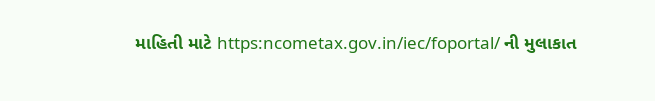માહિતી માટે https:ncometax.gov.in/iec/foportal/ ની મુલાકાત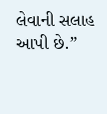લેવાની સલાહ આપી છે.”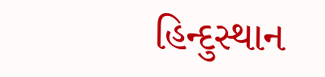હિન્દુસ્થાન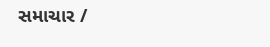સમાચાર /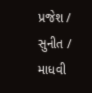પ્રજેશ / સુનીત / માધવી